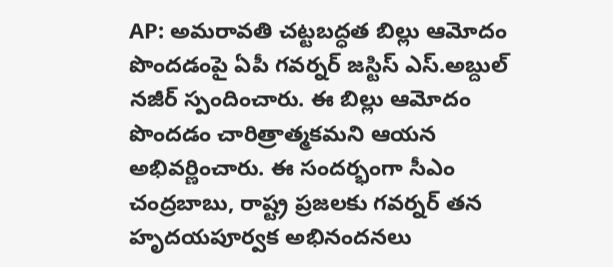AP: అమరావతి చట్టబద్ధత బిల్లు ఆమోదం పొందడంపై ఏపీ గవర్నర్ జస్టిస్ ఎస్.అబ్దుల్ నజీర్ స్పందించారు. ఈ బిల్లు ఆమోదం పొందడం చారిత్రాత్మకమని ఆయన అభివర్ణించారు. ఈ సందర్భంగా సీఎం చంద్రబాబు, రాష్ట్ర ప్రజలకు గవర్నర్ తన హృదయపూర్వక అభినందనలు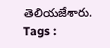తెలియజేశారు.
Tags :